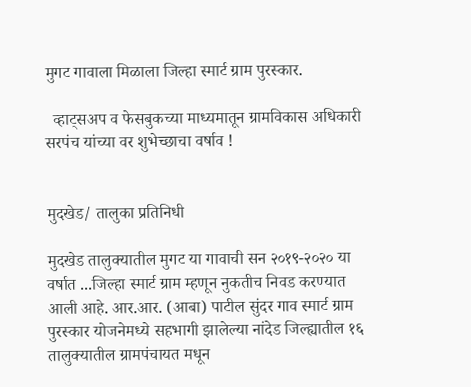मुगट गावाला मिळाला जिल्हा स्मार्ट ग्राम पुरस्कार.

  व्हाट्सअप व फेसबुकच्या माध्यमातून ग्रामविकास अधिकारी सरपंच यांच्या वर शुभेच्छाचा वर्षाव !


मुदखेड/ तालुका प्रतिनिधी

मुदखेड तालुक्यातील मुगट या गावाची सन २०१९-२०२० या वर्षात ...जिल्हा स्मार्ट ग्राम म्हणून नुकतीच निवड करण्यात आली आहे. आर.आर. (आबा) पाटील सुंदर गाव स्मार्ट ग्राम पुरस्कार योजनेमध्ये सहभागी झालेल्या नांदेड जिल्ह्यातील १६ तालुक्यातील ग्रामपंचायत मधून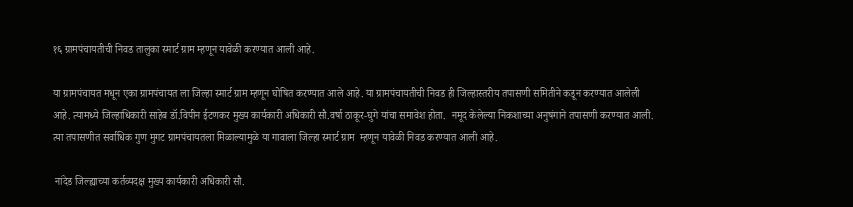१६ ग्रामपंचायतीची निवड तालुका स्मार्ट ग्राम म्हणून यावेळी करण्यात आली आहे.

या ग्रामपंचायत मधून एका ग्रामपंचायत ला जिल्हा स्मार्ट ग्राम म्हणून घोषित करण्यात आले आहे. या ग्रामपंचायतीची निवड ही जिल्हास्तरीय तपासणी समितीने कडून करण्यात आलेली आहे. त्यामध्ये जिल्हाधिकारी साहेब डॉ.विपीन ईटणकर मुख्य कार्यकारी अधिकारी सौ.वर्षा ठाकूर-घुगे यांचा समावेश होता.  नमूद केलेल्या निकशाच्या अनुषंगाने तपासणी करण्यात आली. त्या तपासणीत सर्वाधिक गुण मुगट ग्रामपंचायतला मिळाल्यामुळे या गावाला जिल्हा स्मार्ट ग्राम  म्हणून यावेळी निवड करण्यात आली आहे.

 नांदेड जिल्ह्याच्या कर्तव्यदक्ष मुख्य कार्यकारी अधिकारी सौ.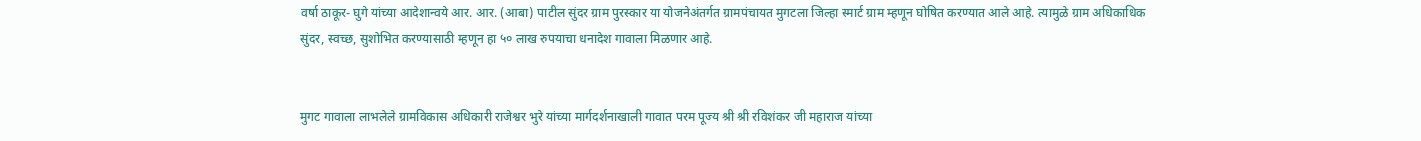वर्षा ठाकूर- घुगे यांच्या आदेशान्वये आर. आर. (आबा) पाटील सुंदर ग्राम पुरस्कार या योजनेअंतर्गत ग्रामपंचायत मुगटला जिल्हा स्मार्ट ग्राम म्हणून घोषित करण्यात आले आहे. त्यामुळे ग्राम अधिकाधिक सुंदर, स्वच्छ, सुशोभित करण्यासाठी म्हणून हा ५० लाख रुपयाचा धनादेश गावाला मिळणार आहे.


मुगट गावाला लाभलेले ग्रामविकास अधिकारी राजेश्वर भुरे यांच्या मार्गदर्शनाखाली गावात परम पूज्य श्री श्री रविशंकर जी महाराज यांच्या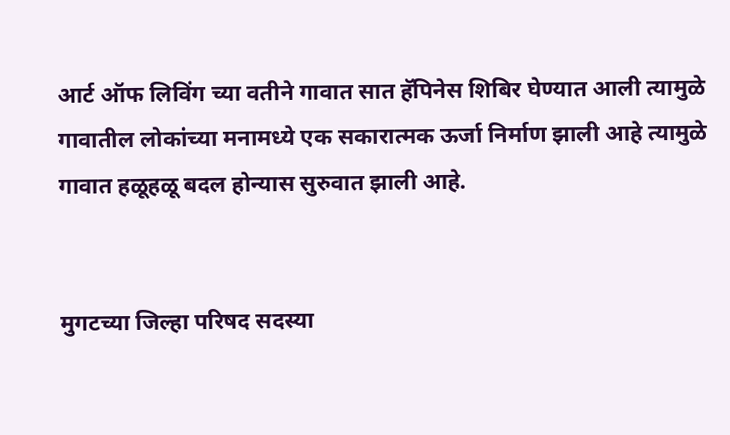आर्ट ऑफ लिविंग च्या वतीने गावात सात हॅपिनेस शिबिर घेण्यात आली त्यामुळे गावातील लोकांच्या मनामध्ये एक सकारात्मक ऊर्जा निर्माण झाली आहे त्यामुळे गावात हळूहळू बदल होन्यास सुरुवात झाली आहे.


मुगटच्या जिल्हा परिषद सदस्या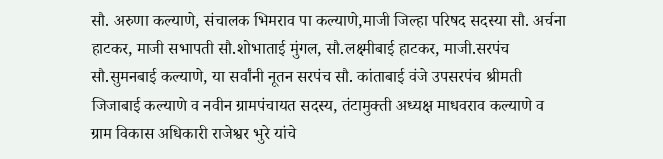सौ. अरुणा कल्याणे, संचालक भिमराव पा कल्याणे,माजी जिल्हा परिषद सदस्या सौ. अर्चना हाटकर, माजी सभापती सौ.शोभाताई मुंगल, सौ.लक्ष्मीबाई हाटकर, माजी.सरपंच सौ.सुमनबाई कल्याणे, या सर्वांनी नूतन सरपंच सौ. कांताबाई वंजे उपसरपंच श्रीमती जिजाबाई कल्याणे व नवीन ग्रामपंचायत सदस्य, तंटामुक्ती अध्यक्ष माधवराव कल्याणे व ग्राम विकास अधिकारी राजेश्वर भुरे यांचे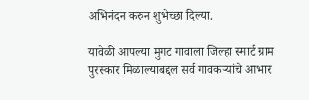अभिनंदन करुन शुभेच्छा दिल्या.

यावेळी आपल्या मुगट गावाला जिल्हा स्मार्ट ग्राम पुरस्कार मिळाल्याबद्दल सर्व गावकऱ्यांचे आभार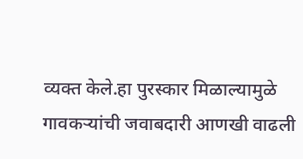व्यक्त केले.हा पुरस्कार मिळाल्यामुळे गावकऱ्यांची जवाबदारी आणखी वाढली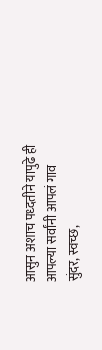आसुन अशाच पध्दतीने यापुढे ही आपल्या सर्वांनी आपलं गाव सुंदर, स्वच्छ,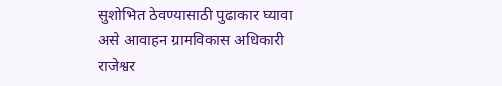सुशोभित ठेवण्यासाठी पुढाकार घ्यावा असे आवाहन ग्रामविकास अधिकारी राजेश्वर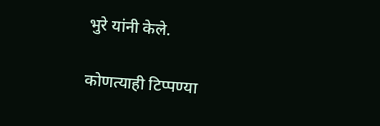भुरे यांनी केले.

कोणत्याही टिप्पण्‍या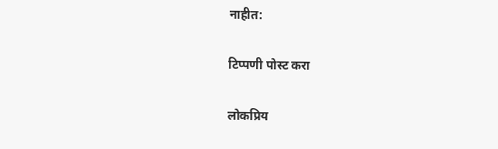नाहीत:

टिप्पणी पोस्ट करा

लोकप्रिय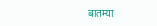बातम्या